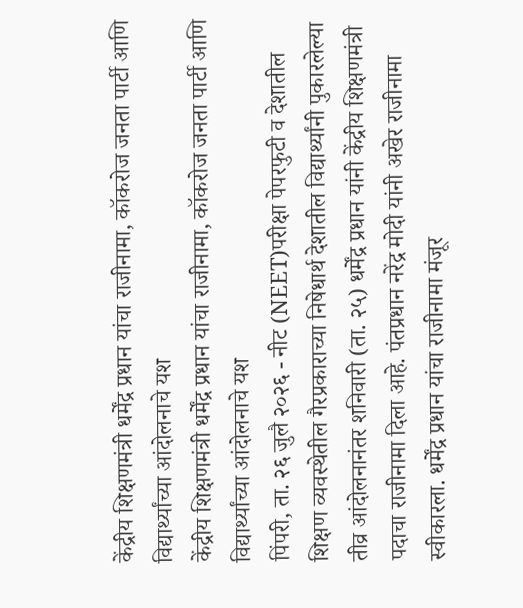केंद्रीय शिक्षणमंत्री धर्मेंद्र प्रधान यांचा राजीनामा, कॉकरोज जनता पार्टी आणि विद्यार्थ्यांच्या आंदोलनाचे यश
केंद्रीय शिक्षणमंत्री धर्मेंद्र प्रधान यांचा राजीनामा, कॉकरोज जनता पार्टी आणि विद्यार्थ्यांच्या आंदोलनाचे यश
पिंपरी, ता. २६ जुलै २०२६ - नीट (NEET)परीक्षा पेपरफुटी व देशातील शिक्षण व्यवस्थेतील गैरप्रकाराच्या निषेधार्थ देशातील विद्यार्थ्यांनी पुकारलेल्या तीव्र आंदोलनानंतर शनिवारी (ता. २५) धर्मेंद्र प्रधान यांनी केंद्रीय शिक्षणमंत्री पदाचा राजीनामा दिला आहे. पंतप्रधान नरेंद्र मोदी यांनी अखेर राजीनामा स्वीकारला. धर्मेंद्र प्रधान यांचा राजीनामा मंजूर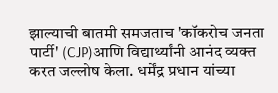झाल्याची बातमी समजताच 'कॉकरोच जनता पार्टी' (CJP)आणि विद्यार्थ्यांनी आनंद व्यक्त करत जल्लोष केला. धर्मेंद्र प्रधान यांच्या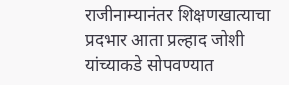राजीनाम्यानंतर शिक्षणखात्याचा प्रदभार आता प्रल्हाद जोशी यांच्याकडे सोपवण्यात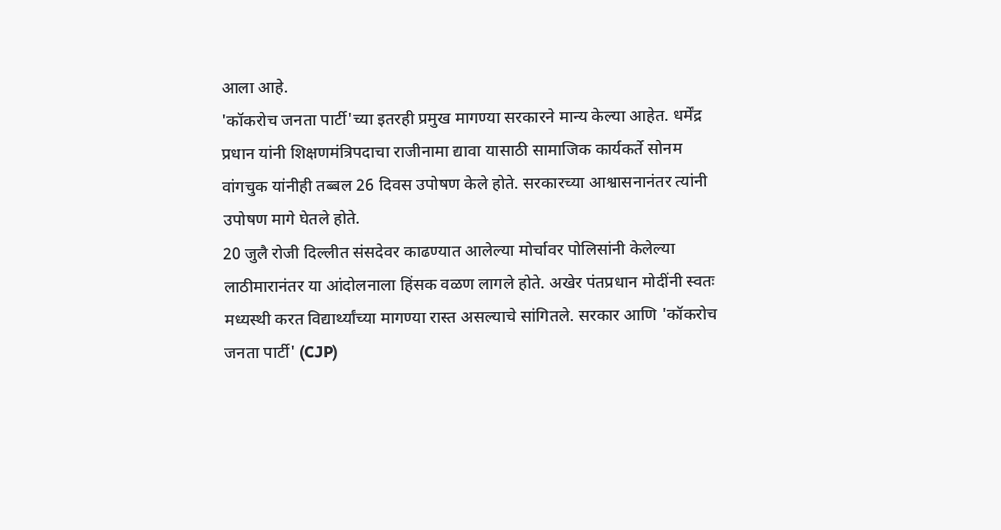आला आहे.
'कॉकरोच जनता पार्टी'च्या इतरही प्रमुख मागण्या सरकारने मान्य केल्या आहेत. धर्मेंद्र प्रधान यांनी शिक्षणमंत्रिपदाचा राजीनामा द्यावा यासाठी सामाजिक कार्यकर्ते सोनम वांगचुक यांनीही तब्बल 26 दिवस उपोषण केले होते. सरकारच्या आश्वासनानंतर त्यांनी उपोषण मागे घेतले होते.
20 जुलै रोजी दिल्लीत संसदेवर काढण्यात आलेल्या मोर्चावर पोलिसांनी केलेल्या लाठीमारानंतर या आंदोलनाला हिंसक वळण लागले होते. अखेर पंतप्रधान मोदींनी स्वतः मध्यस्थी करत विद्यार्थ्यांच्या मागण्या रास्त असल्याचे सांगितले. सरकार आणि 'कॉकरोच जनता पार्टी' (CJP)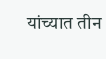यांच्यात तीन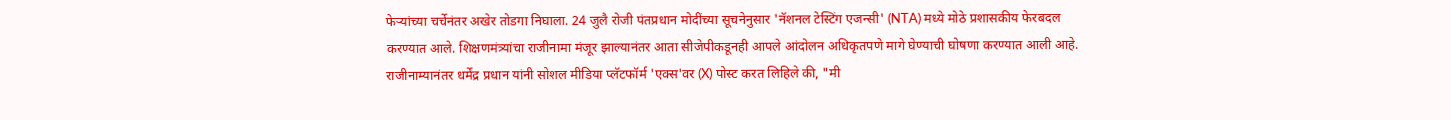फेऱ्यांच्या चर्चेनंतर अखेर तोडगा निघाला. 24 जुलै रोजी पंतप्रधान मोदींच्या सूचनेनुसार 'नॅशनल टेस्टिंग एजन्सी' (NTA) मध्ये मोठे प्रशासकीय फेरबदल करण्यात आले. शिक्षणमंत्र्यांचा राजीनामा मंजूर झाल्यानंतर आता सीजेपीकडूनही आपले आंदोलन अधिकृतपणे मागे घेण्याची घोषणा करण्यात आली आहे.
राजीनाम्यानंतर धर्मेंद्र प्रधान यांनी सोशल मीडिया प्लॅटफॉर्म 'एक्स'वर (X) पोस्ट करत लिहिले की, "मी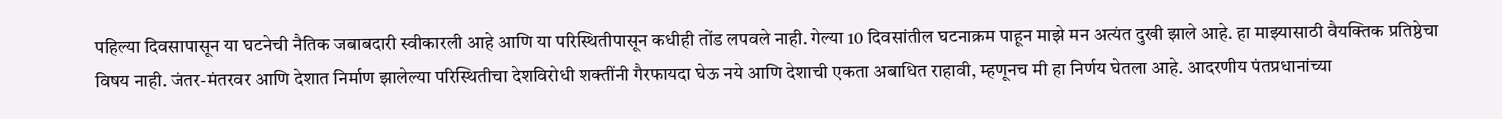पहिल्या दिवसापासून या घटनेची नैतिक जबाबदारी स्वीकारली आहे आणि या परिस्थितीपासून कधीही तोंड लपवले नाही. गेल्या 10 दिवसांतील घटनाक्रम पाहून माझे मन अत्यंत दुखी झाले आहे. हा माझ्यासाठी वैयक्तिक प्रतिष्ठेचा विषय नाही. जंतर-मंतरवर आणि देशात निर्माण झालेल्या परिस्थितीचा देशविरोधी शक्तींनी गैरफायदा घेऊ नये आणि देशाची एकता अबाधित राहावी, म्हणूनच मी हा निर्णय घेतला आहे. आदरणीय पंतप्रधानांच्या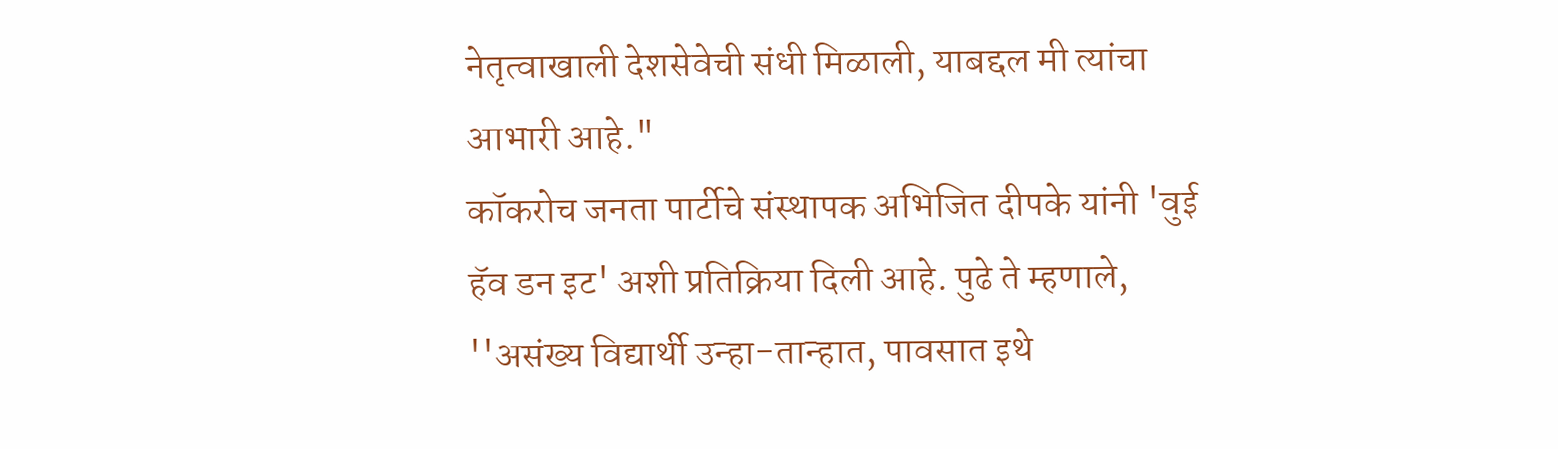नेतृत्वाखाली देशसेवेची संधी मिळाली, याबद्दल मी त्यांचा आभारी आहे."
कॉकरोच जनता पार्टीचे संस्थापक अभिजित दीपके यांनी 'वुई हॅव डन इट' अशी प्रतिक्रिया दिली आहे. पुढे ते म्हणाले, ''असंख्य विद्यार्थी उन्हा-तान्हात, पावसात इथे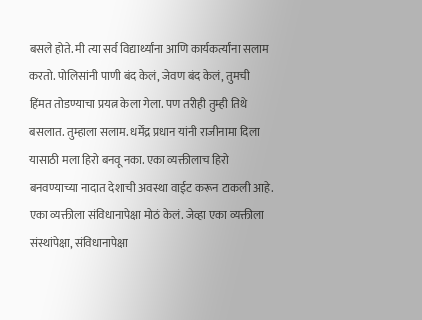बसले होते. मी त्या सर्व विद्यार्थ्यांना आणि कार्यकर्त्यांना सलाम करतो. पोलिसांनी पाणी बंद केलं, जेवण बंद केलं, तुमची हिंमत तोडण्याचा प्रयत्न केला गेला. पण तरीही तुम्ही तिथे बसलात. तुम्हाला सलाम. धर्मेंद्र प्रधान यांनी राजीनामा दिला यासाठी मला हिरो बनवू नका. एका व्यक्तीलाच हिरो बनवण्याच्या नादात देशाची अवस्था वाईट करून टाकली आहे. एका व्यक्तीला संविधानापेक्षा मोठं केलं. जेव्हा एका व्यक्तीला संस्थांपेक्षा, संविधानापेक्षा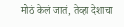मोठं केलं जातं, तेव्हा देशाचा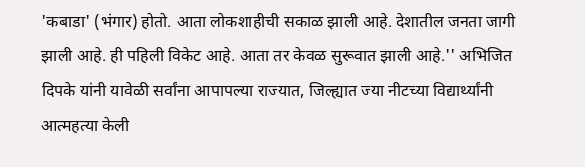'कबाडा' (भंगार) होतो. आता लोकशाहीची सकाळ झाली आहे. देशातील जनता जागी झाली आहे. ही पहिली विकेट आहे. आता तर केवळ सुरूवात झाली आहे.'' अभिजित दिपके यांनी यावेळी सर्वांना आपापल्या राज्यात, जिल्ह्यात ज्या नीटच्या विद्यार्थ्यांनी आत्महत्या केली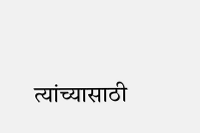त्यांच्यासाठी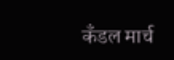कँडल मार्च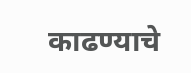काढण्याचे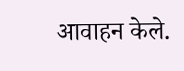आवाहन केले.